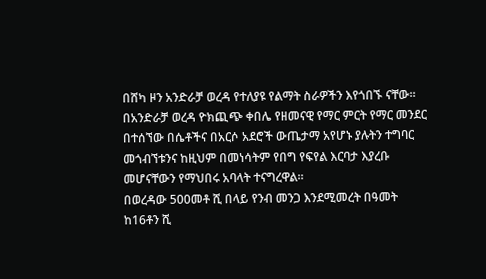በሸካ ዞን አንድራቻ ወረዳ የተለያዩ የልማት ስራዎችን እየጎበኙ ናቸው።
በአንድራቻ ወረዳ ዮክጪጭ ቀበሌ የዘመናዊ የማር ምርት የማር መንደር በተሰኘው በሴቶችና በአርሶ አደሮች ውጤታማ አየሆኑ ያሉትን ተግባር መጎብኘቱንና ከዚህም በመነሳትም የበግ የፍየል እርባታ እያረቡ መሆናቸውን የማህበሩ አባላት ተናግረዋል።
በወረዳው 500መቶ ሺ በላይ የንብ መንጋ እንደሚመረት በዓመት ከ16ቶን ሺ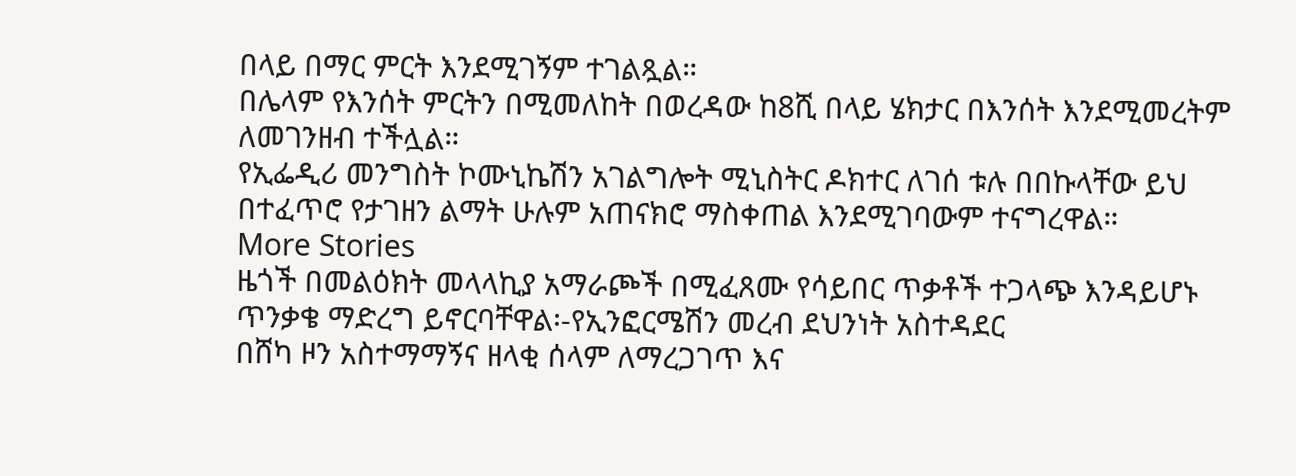በላይ በማር ምርት እንደሚገኝም ተገልጿል።
በሌላም የእንሰት ምርትን በሚመለከት በወረዳው ከ8ሺ በላይ ሄክታር በእንሰት እንደሚመረትም ለመገንዘብ ተችሏል።
የኢፌዲሪ መንግስት ኮሙኒኬሽን አገልግሎት ሚኒስትር ዶክተር ለገሰ ቱሉ በበኩላቸው ይህ በተፈጥሮ የታገዘን ልማት ሁሉም አጠናክሮ ማስቀጠል እንደሚገባውም ተናግረዋል።
More Stories
ዜጎች በመልዕክት መላላኪያ አማራጮች በሚፈጸሙ የሳይበር ጥቃቶች ተጋላጭ እንዳይሆኑ ጥንቃቄ ማድረግ ይኖርባቸዋል፡-የኢንፎርሜሽን መረብ ደህንነት አስተዳደር
በሸካ ዞን አስተማማኝና ዘላቂ ሰላም ለማረጋገጥ እና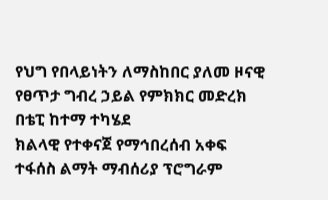የህግ የበላይነትን ለማስከበር ያለመ ዞናዊ የፀጥታ ግብረ ኃይል የምክክር መድረክ በቴፒ ከተማ ተካሄደ
ክልላዊ የተቀናጀ የማኅበረሰብ አቀፍ ተፋሰስ ልማት ማብሰሪያ ፕሮግራም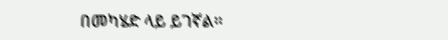በመካሄድ ላይ ይገኛል።